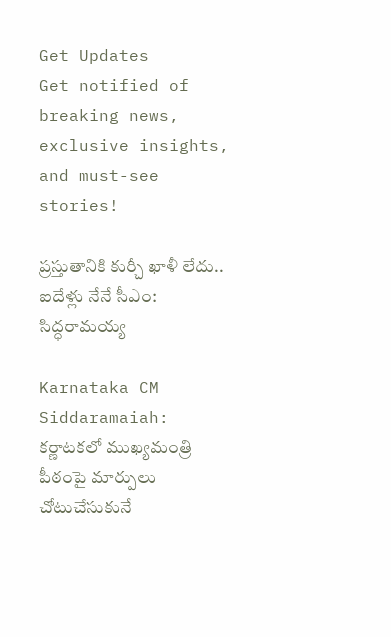Get Updates
Get notified of breaking news, exclusive insights, and must-see stories!

ప్రస్తుతానికి కుర్చీ ఖాళీ లేదు.. ఐదేళ్లు నేనే సీఎం: సిద్ధరామయ్య

Karnataka CM Siddaramaiah: కర్ణాటకలో ముఖ్యమంత్రి పీఠంపై మార్పులు చోటుచేసుకునే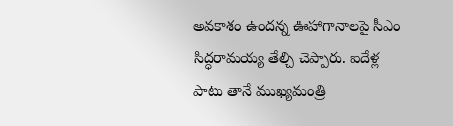అవకాశం ఉందన్న ఊహాగానాలపై సీఎం సిద్ధరామయ్య తేల్చి చెప్పారు. ఐదేళ్ల పాటు తానే ముఖ్యమంత్రి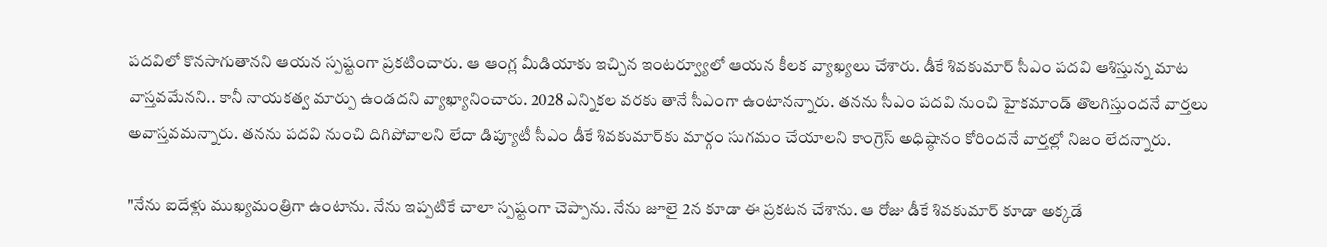పదవిలో కొనసాగుతానని ఆయన స్పష్టంగా ప్రకటించారు. ఆ ఆంగ్ల మీడియాకు ఇచ్చిన ఇంటర్వ్యూలో ఆయన కీలక వ్యాఖ్యలు చేశారు. డీకే శివకుమార్ సీఎం పదవి ఆశిస్తున్న మాట వాస్తవమేనని.. కానీ నాయకత్వ మార్పు ఉండదని వ్యాఖ్యానించారు. 2028 ఎన్నికల వరకు తానే సీఎంగా ఉంటానన్నారు. తనను సీఎం పదవి నుంచి హైకమాండ్ తొలగిస్తుందనే వార్తలు అవాస్తవమన్నారు. తనను పదవి నుంచి దిగిపోవాలని లేదా డిప్యూటీ సీఎం డీకే శివకుమార్‌కు మార్గం సుగమం చేయాలని కాంగ్రెస్ అధిష్ఠానం కోరిందనే వార్తల్లో నిజం లేదన్నారు.

"నేను ఐదేళ్లు ముఖ్యమంత్రిగా ఉంటాను. నేను ఇప్పటికే చాలా స్పష్టంగా చెప్పాను. నేను జూలై 2న కూడా ఈ ప్రకటన చేశాను. ఆ రోజు డీకే శివకుమార్ కూడా అక్కడే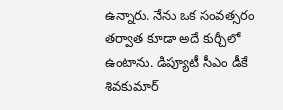ఉన్నారు. నేను ఒక సంవత్సరం తర్వాత కూడా అదే కుర్చీలో ఉంటాను. డిప్యూటీ సీఎం డీకే శివకుమార్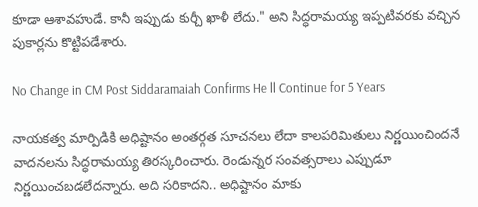కూడా ఆశావహుడే. కానీ ఇప్పుడు కుర్చీ ఖాళీ లేదు." అని సిద్ధరామయ్య ఇప్పటివరకు వచ్చిన పుకార్లను కొట్టిపడేశారు.

No Change in CM Post Siddaramaiah Confirms He ll Continue for 5 Years

నాయకత్వ మార్పిడికి అధిష్టానం అంతర్గత సూచనలు లేదా కాలపరిమితులు నిర్ణయించిందనే వాదనలను సిద్ధరామయ్య తిరస్కరించారు. రెండున్నర సంవత్సరాలు ఎప్పుడూ నిర్ణయించబడలేదన్నారు. అది సరికాదని.. అధిష్టానం మాకు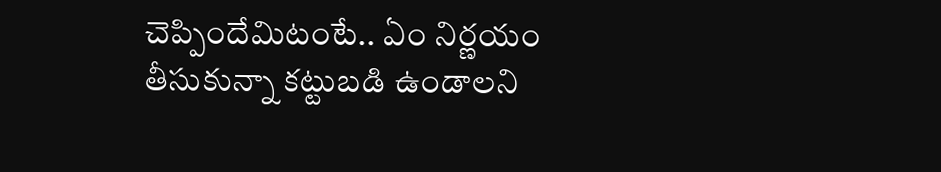చెప్పిందేమిటంటే.. ఏం నిర్ణయం తీసుకున్నా కట్టుబడి ఉండాలని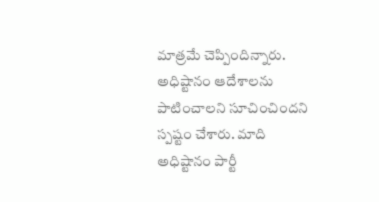మాత్రమే చెప్పిందిన్నారు. అధిష్టానం ఆదేశాలను పాటించాలని సూచించిందని స్పష్టం చేశారు. మాది అధిష్టానం పార్టీ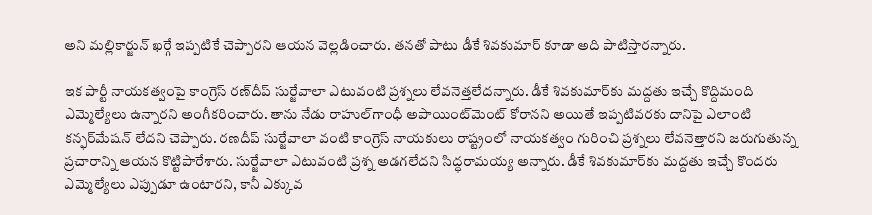అని మల్లికార్జున్ ఖర్గే ఇప్పటికే చెప్పారని ఆయన వెల్లడించారు. తనతో పాటు డీకే శివకుమార్ కూడా అది పాటిస్తారన్నారు.

ఇక పార్టీ నాయకత్వంపై కాంగ్రెస్‌ రణ్‌దీప్‌ సుర్జేవాలా ఎటువంటి ప్రశ్నలు లేవనెత్తలేదన్నారు. డీకే శివకుమార్‌కు మద్దతు ఇచ్చే కొద్దిమంది ఎమ్మెల్యేలు ఉన్నారని అంగీకరించారు. తాను నేడు రాహుల్‌గాంధీ అపాయింట్‌మెంట్‌ కోరానని అయితే ఇప్పటివరకు దానిపై ఎలాంటి కన్ఫర్‌మేషన్‌ లేదని చెప్పారు. రణదీప్ సుర్జేవాలా వంటి కాంగ్రెస్ నాయకులు రాష్ట్రంలో నాయకత్వం గురించి ప్రశ్నలు లేవనెత్తారని జరుగుతున్న ప్రచారాన్ని ఆయన కొట్టిపారేశారు. సుర్జేవాలా ఎటువంటి ప్రశ్న అడగలేదని సిద్ధరామయ్య అన్నారు. డీకే శివకుమార్‌కు మద్దతు ఇచ్చే కొందరు ఎమ్మెల్యేలు ఎప్పుడూ ఉంటారని, కానీ ఎక్కువ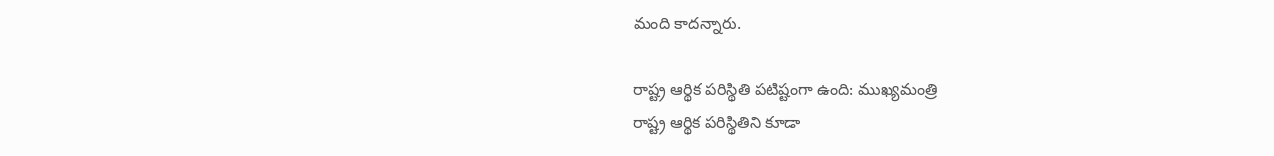మంది కాదన్నారు.

రాష్ట్ర ఆర్థిక పరిస్థితి పటిష్టంగా ఉంది: ముఖ్యమంత్రి
రాష్ట్ర ఆర్థిక పరిస్థితిని కూడా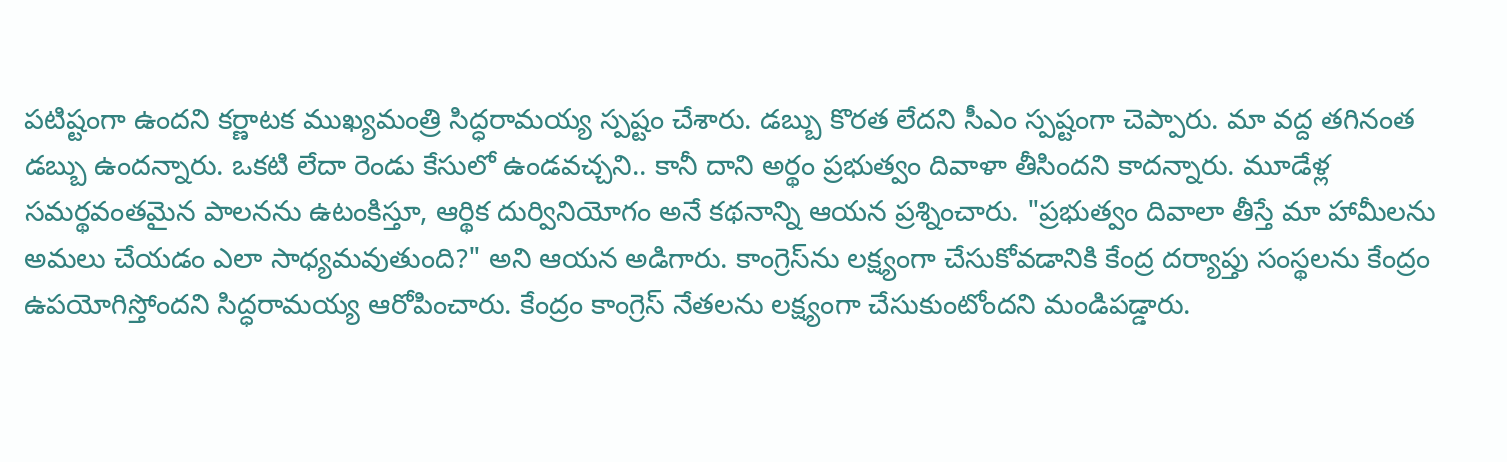పటిష్టంగా ఉందని కర్ణాటక ముఖ్యమంత్రి సిద్ధరామయ్య స్పష్టం చేశారు. డబ్బు కొరత లేదని సీఎం స్పష్టంగా చెప్పారు. మా వద్ద తగినంత డబ్బు ఉందన్నారు. ఒకటి లేదా రెండు కేసులో ఉండవచ్చని.. కానీ దాని అర్థం ప్రభుత్వం దివాళా తీసిందని కాదన్నారు. మూడేళ్ల సమర్థవంతమైన పాలనను ఉటంకిస్తూ, ఆర్థిక దుర్వినియోగం అనే కథనాన్ని ఆయన ప్రశ్నించారు. "ప్రభుత్వం దివాలా తీస్తే మా హామీలను అమలు చేయడం ఎలా సాధ్యమవుతుంది?" అని ఆయన అడిగారు. కాంగ్రెస్‌ను లక్ష్యంగా చేసుకోవడానికి కేంద్ర దర్యాప్తు సంస్థలను కేంద్రం ఉపయోగిస్తోందని సిద్ధరామయ్య ఆరోపించారు. కేంద్రం కాంగ్రెస్ నేతలను లక్ష్యంగా చేసుకుంటోందని మండిపడ్డారు.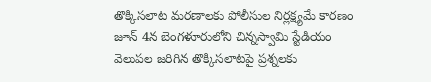తొక్కిసలాట మరణాలకు పోలీసుల నిర్లక్ష్యమే కారణం
జూన్ 4న బెంగళూరులోని చిన్నస్వామి స్టేడియం వెలుపల జరిగిన తొక్కిసలాటపై ప్రశ్నలకు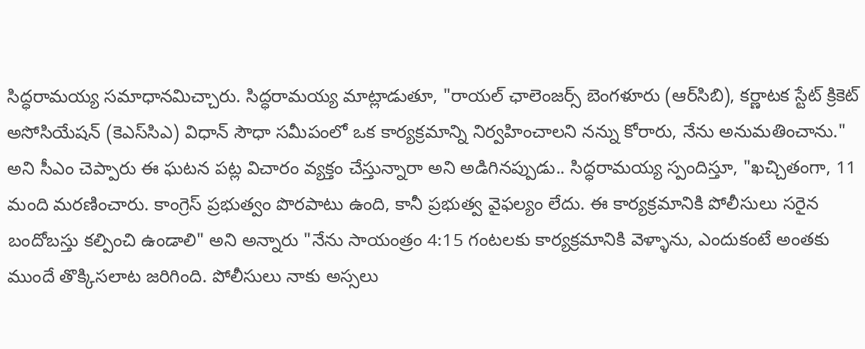సిద్ధరామయ్య సమాధానమిచ్చారు. సిద్ధరామయ్య మాట్లాడుతూ, "రాయల్ ఛాలెంజర్స్ బెంగళూరు (ఆర్‌సిబి), కర్ణాటక స్టేట్ క్రికెట్ అసోసియేషన్ (కెఎస్‌సిఎ) విధాన్ సౌధా సమీపంలో ఒక కార్యక్రమాన్ని నిర్వహించాలని నన్ను కోరారు, నేను అనుమతించాను." అని సీఎం చెప్పారు ఈ ఘటన పట్ల విచారం వ్యక్తం చేస్తున్నారా అని అడిగినప్పుడు.. సిద్ధరామయ్య స్పందిస్తూ, "ఖచ్చితంగా, 11 మంది మరణించారు. కాంగ్రెస్ ప్రభుత్వం పొరపాటు ఉంది, కానీ ప్రభుత్వ వైఫల్యం లేదు. ఈ కార్యక్రమానికి పోలీసులు సరైన బందోబస్తు కల్పించి ఉండాలి" అని అన్నారు "నేను సాయంత్రం 4:15 గంటలకు కార్యక్రమానికి వెళ్ళాను, ఎందుకంటే అంతకు ముందే తొక్కిసలాట జరిగింది. పోలీసులు నాకు అస్సలు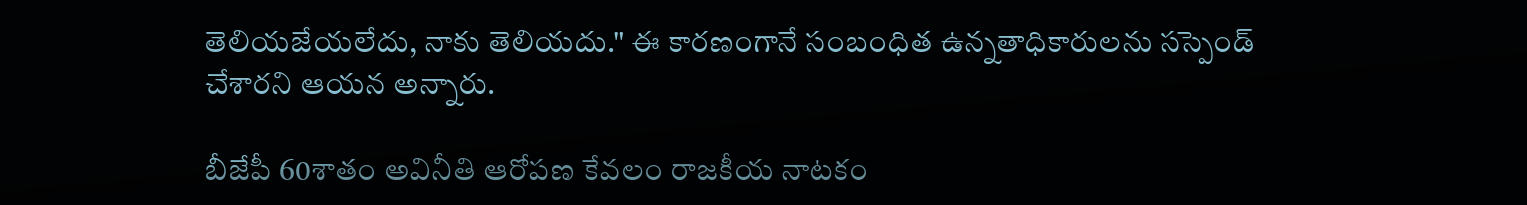తెలియజేయలేదు, నాకు తెలియదు." ఈ కారణంగానే సంబంధిత ఉన్నతాధికారులను సస్పెండ్ చేశారని ఆయన అన్నారు.

బీజేపీ 60శాతం అవినీతి ఆరోపణ కేవలం రాజకీయ నాటకం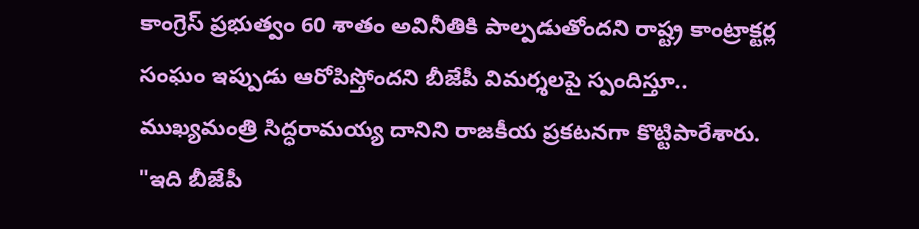కాంగ్రెస్ ప్రభుత్వం 60 శాతం అవినీతికి పాల్పడుతోందని రాష్ట్ర కాంట్రాక్టర్ల సంఘం ఇప్పుడు ఆరోపిస్తోందని బీజేపీ విమర్శలపై స్పందిస్తూ.. ముఖ్యమంత్రి సిద్ధరామయ్య దానిని రాజకీయ ప్రకటనగా కొట్టిపారేశారు. "ఇది బీజేపీ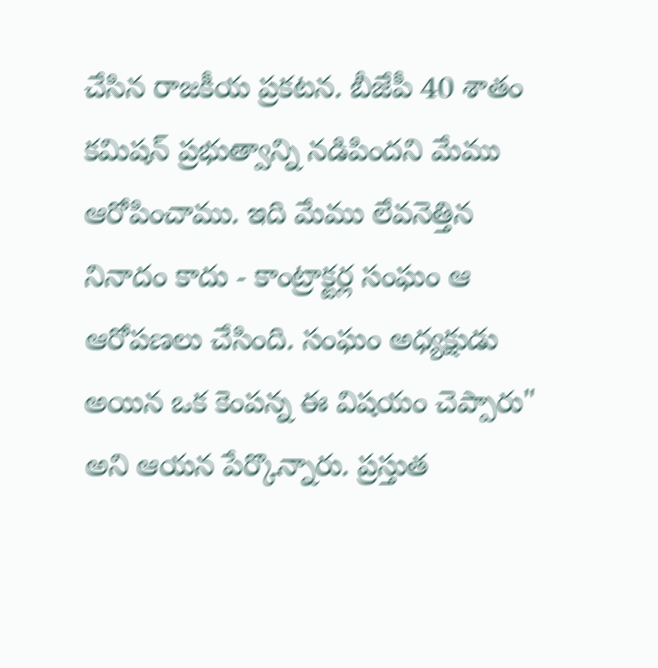చేసిన రాజకీయ ప్రకటన. బీజేపీ 40 శాతం కమిషన్ ప్రభుత్వాన్ని నడిపిందని మేము ఆరోపించాము. ఇది మేము లేవనెత్తిన నినాదం కాదు - కాంట్రాక్టర్ల సంఘం ఆ ఆరోపణలు చేసింది. సంఘం అధ్యక్షుడు అయిన ఒక కెంపన్న ఈ విషయం చెప్పారు" అని ఆయన పేర్కొన్నారు. ప్రస్తుత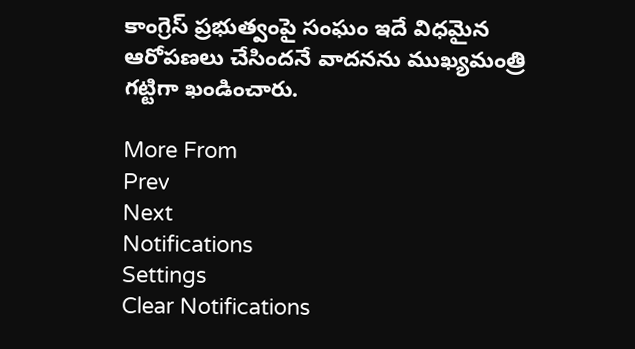కాంగ్రెస్ ప్రభుత్వంపై సంఘం ఇదే విధమైన ఆరోపణలు చేసిందనే వాదనను ముఖ్యమంత్రి గట్టిగా ఖండించారు.

More From
Prev
Next
Notifications
Settings
Clear Notifications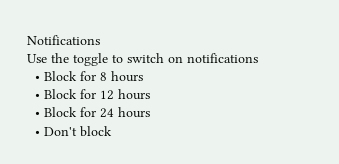Notifications
Use the toggle to switch on notifications
  • Block for 8 hours
  • Block for 12 hours
  • Block for 24 hours
  • Don't block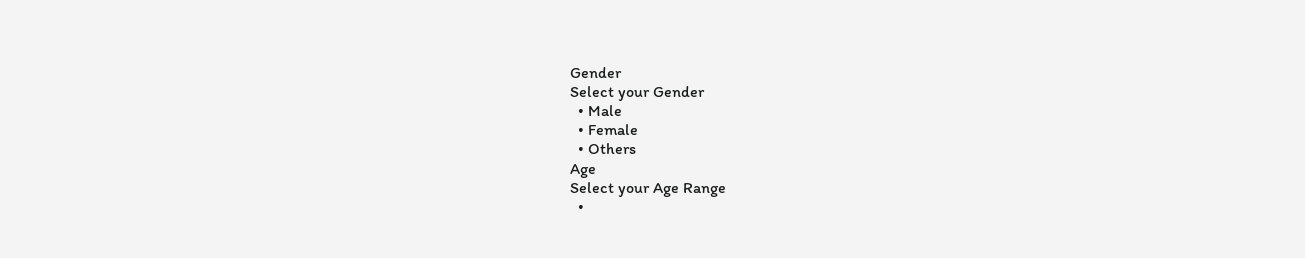Gender
Select your Gender
  • Male
  • Female
  • Others
Age
Select your Age Range
  •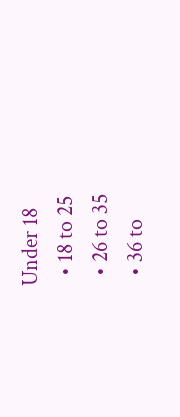Under 18
  • 18 to 25
  • 26 to 35
  • 36 to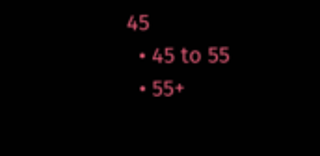45
  • 45 to 55
  • 55+